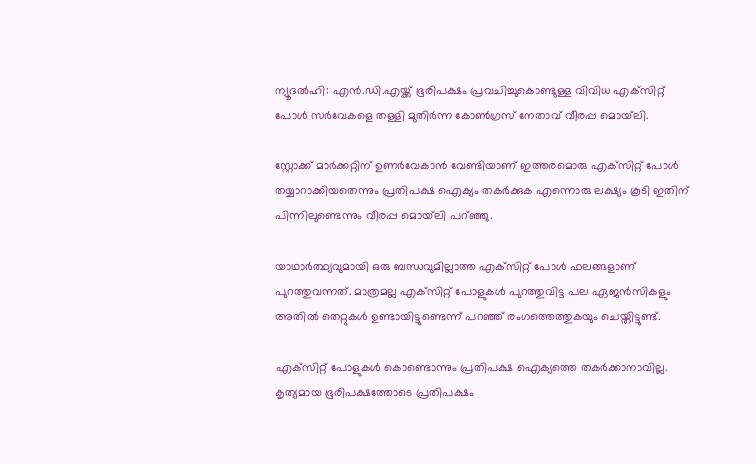ന്യൂദല്‍ഹി: എന്‍.ഡി.എയ്ക്ക് ഭൂരിപക്ഷം പ്രവചിച്ചുകൊണ്ടുള്ള വിവിധ എക്‌സിറ്റ് പോള്‍ സര്‍വേകളെ തള്ളി മുതിര്‍ന്ന കോണ്‍ഗ്രസ് നേതാവ് വീരപ്പ മൊയ്‌ലി.

സ്റ്റോക്ക് മാര്‍ക്കറ്റിന് ഉണര്‍വേകാന്‍ വേണ്ടിയാണ് ഇത്തരമൊരു എക്‌സിറ്റ് പോള്‍ തയ്യാറാക്കിയതെന്നും പ്രതിപക്ഷ ഐക്യം തകര്‍ക്കുക എന്നൊരു ലക്ഷ്യം കൂടി ഇതിന് പിന്നിലുണ്ടെന്നും വീരപ്പ മൊയ്‌ലി പറ്ഞ്ഞു.

യാഥാര്‍ത്ഥ്യവുമായി ഒരു ബന്ധവുമില്ലാത്ത എക്‌സിറ്റ് പോള്‍ ഫലങ്ങളാണ് പുറത്തുവന്നത്. മാത്രമല്ല എക്‌സിറ്റ് പോളുകള്‍ പുറത്തുവിട്ട പല ഏജന്‍സികളും അതില്‍ തെറ്റുകള്‍ ഉണ്ടായിട്ടുണ്ടെന്ന് പറഞ്ഞ് രംഗത്തെത്തുകയും ചെയ്തിട്ടുണ്ട്.

എക്‌സിറ്റ് പോളുകള്‍ കൊണ്ടൊന്നും പ്രതിപക്ഷ ഐക്യത്തെ തകര്‍ക്കാനാവില്ല. കൃത്യമായ ഭൂരിപക്ഷത്തോടെ പ്രതിപക്ഷം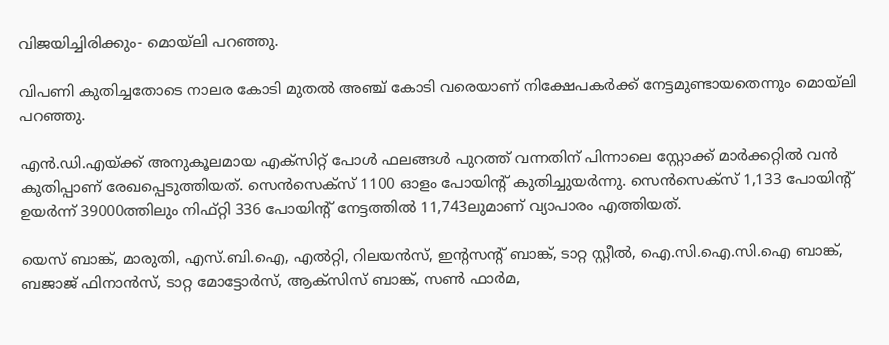വിജയിച്ചിരിക്കും- മൊയ്‌ലി പറഞ്ഞു.

വിപണി കുതിച്ചതോടെ നാലര കോടി മുതല്‍ അഞ്ച് കോടി വരെയാണ് നിക്ഷേപകര്‍ക്ക് നേട്ടമുണ്ടായതെന്നും മൊയ്‌ലി പറഞ്ഞു.

എന്‍.ഡി.എയ്ക്ക് അനുകൂലമായ എക്‌സിറ്റ് പോള്‍ ഫലങ്ങള്‍ പുറത്ത് വന്നതിന് പിന്നാലെ സ്റ്റോക്ക് മാര്‍ക്കറ്റില്‍ വന്‍ കുതിപ്പാണ് രേഖപ്പെടുത്തിയത്. സെന്‍സെക്‌സ് 1100 ഓളം പോയിന്റ് കുതിച്ചുയര്‍ന്നു. സെന്‍സെക്‌സ് 1,133 പോയിന്റ് ഉയര്‍ന്ന് 39000ത്തിലും നിഫ്റ്റി 336 പോയിന്റ് നേട്ടത്തില്‍ 11,743ലുമാണ് വ്യാപാരം എത്തിയത്.

യെസ് ബാങ്ക്, മാരുതി, എസ്.ബി.ഐ, എല്‍റ്റി, റിലയന്‍സ്, ഇന്റസന്റ് ബാങ്ക്, ടാറ്റ സ്റ്റീല്‍, ഐ.സി.ഐ.സി.ഐ ബാങ്ക്, ബജാജ് ഫിനാന്‍സ്, ടാറ്റ മോട്ടോര്‍സ്, ആക്‌സിസ് ബാങ്ക്, സണ്‍ ഫാര്‍മ,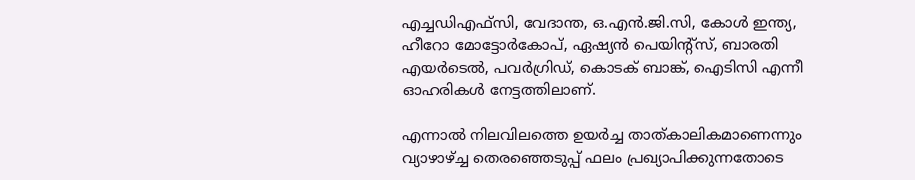എച്ചഡിഎഫ്‌സി, വേദാന്ത, ഒ.എന്‍.ജി.സി, കോള്‍ ഇന്ത്യ, ഹീറോ മോട്ടോര്‍കോപ്, ഏഷ്യന്‍ പെയിന്റ്‌സ്, ബാരതി എയര്‍ടെല്‍, പവര്‍ഗ്രിഡ്, കൊടക് ബാങ്ക്, ഐടിസി എന്നീ ഓഹരികള്‍ നേട്ടത്തിലാണ്.

എന്നാല്‍ നിലവിലത്തെ ഉയര്‍ച്ച താത്കാലികമാണെന്നും വ്യാഴാഴ്ച്ച തെരഞ്ഞെടുപ്പ് ഫലം പ്രഖ്യാപിക്കുന്നതോടെ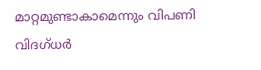മാറ്റമുണ്ടാകാമെന്നും വിപണി വിദഗ്ധര്‍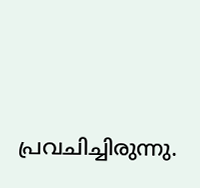പ്രവചിച്ചിരുന്നു.